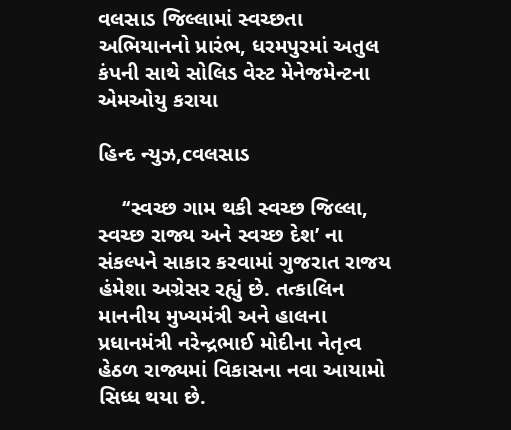વલસાડ જિલ્લામાં સ્વચ્છતા અભિયાનનો પ્રારંભ, ધરમપુરમાં અતુલ કંપની સાથે સોલિડ વેસ્ટ મેનેજમેન્ટના એમઓયુ કરાયા

હિન્દ ન્યુઝ,cવલસાડ

    ‘‘સ્વચ્છ ગામ થકી સ્વચ્છ જિલ્લા, સ્વચ્છ રાજ્ય અને સ્વચ્છ દેશ’ ના સંકલ્પને સાકાર કરવામાં ગુજરાત રાજય હંમેશા અગ્રેસર રહ્યું છે. તત્કાલિન માનનીય મુખ્યમંત્રી અને હાલના પ્રધાનમંત્રી નરેન્દ્રભાઈ મોદીના નેતૃત્વ હેઠળ રાજ્યમાં વિકાસના નવા આયામો સિધ્ધ થયા છે.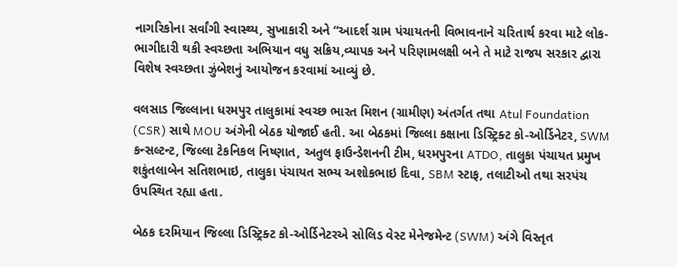નાગરિકોના સર્વાંગી સ્વાસ્થ્ય, સુખાકારી અને “આદર્શ ગ્રામ પંચાયતની વિભાવનાને ચરિતાર્થ કરવા માટે લોક-ભાગીદારી થકી સ્વચ્છતા અભિયાન વધુ સક્રિય,વ્યાપક અને પરિણામલક્ષી બને તે માટે રાજય સરકાર દ્વારા વિશેષ સ્વચ્છતા ઝુંબેશનું આયોજન કરવામાં આવ્યું છે.

વલસાડ જિલ્લાના ધરમપુર તાલુકામાં સ્વચ્છ ભારત મિશન (ગ્રામીણ) અંતર્ગત તથા Atul Foundation (CSR) સાથે MOU અંગેની બેઠક યોજાઈ હતી. આ બેઠકમાં જિલ્લા કક્ષાના ડિસ્ટ્રિક્ટ કો-ઓર્ડિનેટર, SWM કન્સલ્ટન્ટ, જિલ્લા ટેકનિકલ નિષ્ણાત, અતુલ ફાઉન્ડેશનની ટીમ, ધરમપુરના ATDO, તાલુકા પંચાયત પ્રમુખ શકુંતલાબેન સતિશભાઇ, તાલુકા પંચાયત સભ્ય અશોકભાઇ દિવા, SBM સ્ટાફ, તલાટીઓ તથા સરપંચ ઉપસ્થિત રહ્યા હતા.

બેઠક દરમિયાન જિલ્લા ડિસ્ટ્રિક્ટ કો-ઓર્ડિનેટરએ સોલિડ વેસ્ટ મેનેજમેન્ટ (SWM) અંગે વિસ્તૃત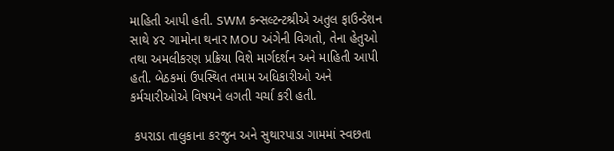માહિતી આપી હતી. SWM કન્સલ્ટન્ટશ્રીએ અતુલ ફાઉન્ડેશન સાથે ૪૨ ગામોના થનાર MOU અંગેની વિગતો, તેના હેતુઓ તથા અમલીકરણ પ્રક્રિયા વિશે માર્ગદર્શન અને માહિતી આપી હતી. બેઠકમાં ઉપસ્થિત તમામ અધિકારીઓ અને કર્મચારીઓએ વિષયને લગતી ચર્ચા કરી હતી.

 કપરાડા તાલુકાના કરજુન અને સુથારપાડા ગામમાં સ્વછતા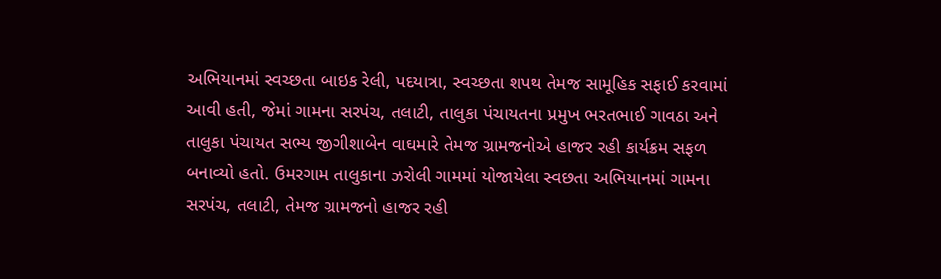અભિયાનમાં સ્વચ્છતા બાઇક રેલી, પદયાત્રા, સ્વચ્છતા શપથ તેમજ સામૂહિક સફાઈ કરવામાં આવી હતી, જેમાં ગામના સરપંચ, તલાટી, તાલુકા પંચાયતના પ્રમુખ ભરતભાઈ ગાવઠા અને તાલુકા પંચાયત સભ્ય જીગીશાબેન વાઘમારે તેમજ ગ્રામજનોએ હાજર રહી કાર્યક્રમ સફળ બનાવ્યો હતો. ઉમરગામ તાલુકાના ઝરોલી ગામમાં યોજાયેલા સ્વછતા અભિયાનમાં ગામના સરપંચ, તલાટી, તેમજ ગ્રામજનો હાજર રહી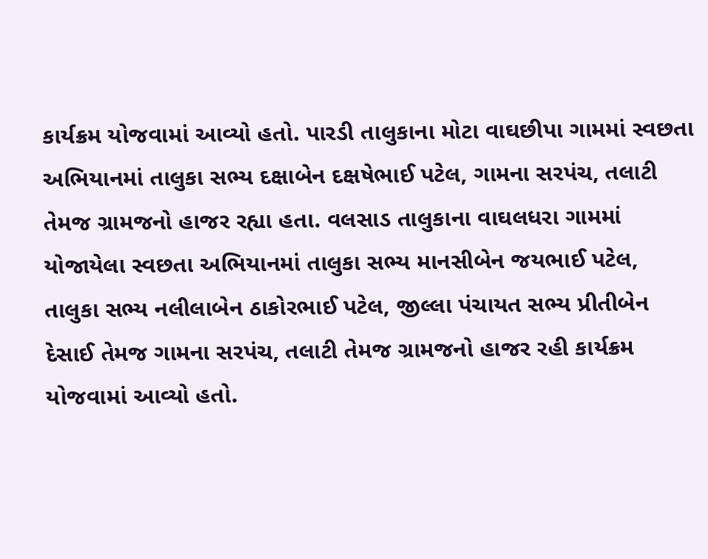કાર્યક્રમ યોજવામાં આવ્યો હતો. પારડી તાલુકાના મોટા વાઘછીપા ગામમાં સ્વછતા અભિયાનમાં તાલુકા સભ્ય દક્ષાબેન દક્ષષેભાઈ પટેલ, ગામના સરપંચ, તલાટી તેમજ ગ્રામજનો હાજર રહ્યા હતા. વલસાડ તાલુકાના વાઘલધરા ગામમાં યોજાયેલા સ્વછતા અભિયાનમાં તાલુકા સભ્ય માનસીબેન જયભાઈ પટેલ, તાલુકા સભ્ય નલીલાબેન ઠાકોરભાઈ પટેલ, જીલ્લા પંચાયત સભ્ય પ્રીતીબેન દેસાઈ તેમજ ગામના સરપંચ, તલાટી તેમજ ગ્રામજનો હાજર રહી કાર્યક્રમ યોજવામાં આવ્યો હતો.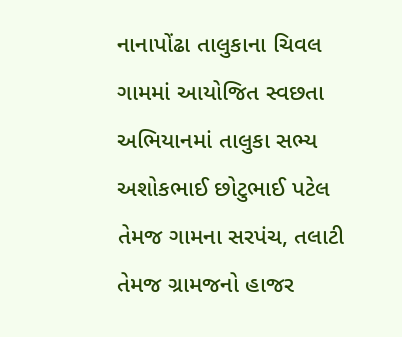નાનાપોંઢા તાલુકાના ચિવલ ગામમાં આયોજિત સ્વછતા અભિયાનમાં તાલુકા સભ્ય અશોકભાઈ છોટુભાઈ પટેલ તેમજ ગામના સરપંચ, તલાટી તેમજ ગ્રામજનો હાજર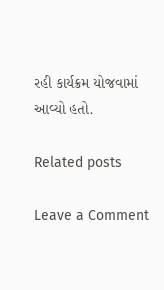રહી કાર્યક્રમ યોજવામાં આવ્યો હતો.

Related posts

Leave a Comment